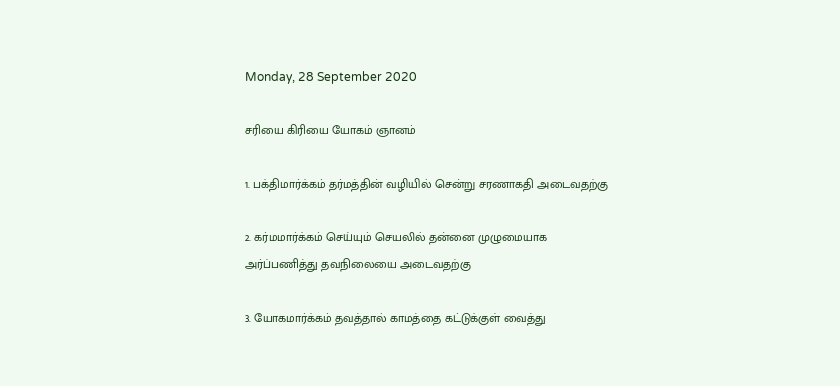Monday, 28 September 2020

சரியை கிரியை யோகம் ஞானம்

1. பக்திமார்க்கம் தர்மத்தின் வழியில் சென்று சரணாகதி அடைவதற்கு

2. கர்மமார்க்கம் செய்யும் செயலில் தன்னை முழுமையாக அர்ப்பணித்து தவநிலையை அடைவதற்கு

3. யோகமார்க்கம் தவத்தால் காமத்தை கட்டுக்குள் வைத்து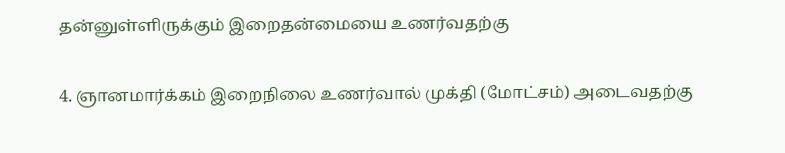தன்னுள்ளிருக்கும் இறைதன்மையை உணர்வதற்கு

4. ஞானமார்க்கம் இறைநிலை உணர்வால் முக்தி (மோட்சம்) அடைவதற்கு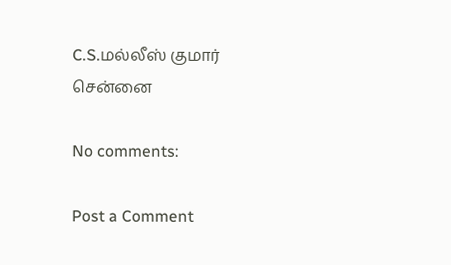C.S.மல்லீஸ் குமார்
சென்னை

No comments:

Post a Comment